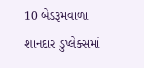10 બેડરૂમવાળા શાનદાર ડુપ્લેક્સમાં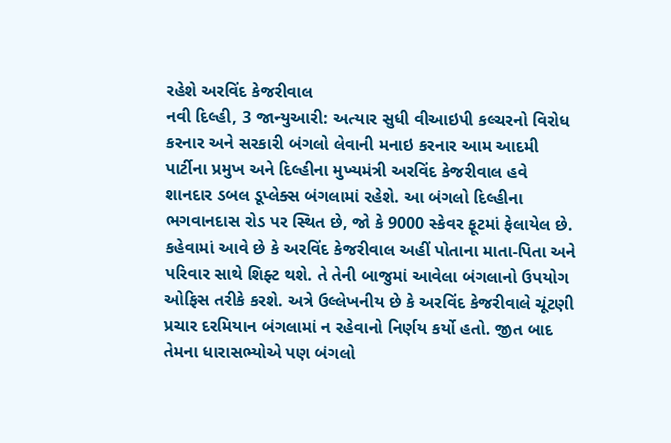રહેશે અરવિંદ કેજરીવાલ
નવી દિલ્હી, 3 જાન્યુઆરી: અત્યાર સુધી વીઆઇપી કલ્ચરનો વિરોધ કરનાર અને સરકારી બંગલો લેવાની મનાઇ કરનાર આમ આદમી પાર્ટીના પ્રમુખ અને દિલ્હીના મુખ્યમંત્રી અરવિંદ કેજરીવાલ હવે શાનદાર ડબલ ડૂપ્લેક્સ બંગલામાં રહેશે. આ બંગલો દિલ્હીના ભગવાનદાસ રોડ પર સ્થિત છે, જો કે 9000 સ્કેવર ફૂટમાં ફેલાયેલ છે.
કહેવામાં આવે છે કે અરવિંદ કેજરીવાલ અહીં પોતાના માતા-પિતા અને પરિવાર સાથે શિફ્ટ થશે. તે તેની બાજુમાં આવેલા બંગલાનો ઉપયોગ ઓફિસ તરીકે કરશે. અત્રે ઉલ્લેખનીય છે કે અરવિંદ કેજરીવાલે ચૂંટણી પ્રચાર દરમિયાન બંગલામાં ન રહેવાનો નિર્ણય કર્યો હતો. જીત બાદ તેમના ધારાસભ્યોએ પણ બંગલો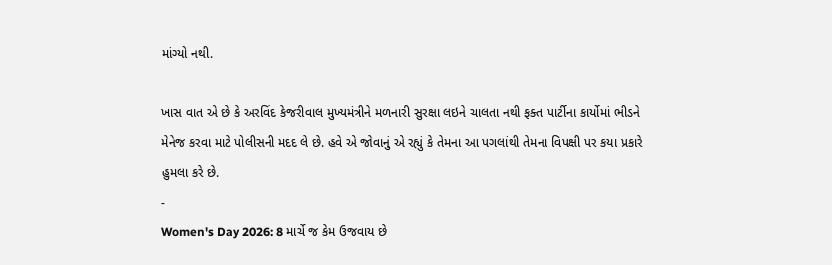માંગ્યો નથી.

ખાસ વાત એ છે કે અરવિંદ કેજરીવાલ મુખ્યમંત્રીને મળનારી સુરક્ષા લઇને ચાલતા નથી ફક્ત પાર્ટીના કાર્યોમાં ભીડને મેનેજ કરવા માટે પોલીસની મદદ લે છે. હવે એ જોવાનું એ રહ્યું કે તેમના આ પગલાંથી તેમના વિપક્ષી પર કયા પ્રકારે હુમલા કરે છે.
-
Women's Day 2026: 8 માર્ચે જ કેમ ઉજવાય છે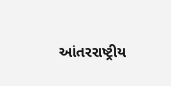આંતરરાષ્ટ્રીય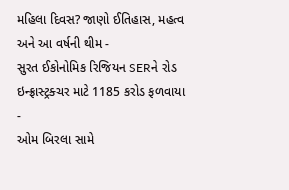મહિલા દિવસ? જાણો ઈતિહાસ, મહત્વ અને આ વર્ષની થીમ -
સુરત ઈકોનોમિક રિજિયન SERને રોડ ઇન્ફ્રાસ્ટ્રક્ચર માટે 1185 કરોડ ફળવાયા -
ઓમ બિરલા સામે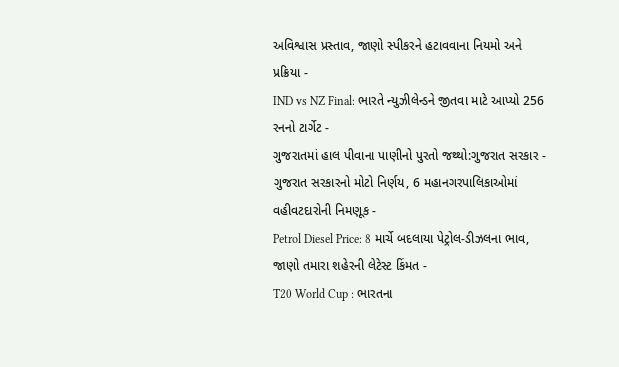અવિશ્વાસ પ્રસ્તાવ, જાણો સ્પીકરને હટાવવાના નિયમો અને પ્રક્રિયા -
IND vs NZ Final: ભારતે ન્યુઝીલેન્ડને જીતવા માટે આપ્યો 256 રનનો ટાર્ગેટ -
ગુજરાતમાં હાલ પીવાના પાણીનો પુરતો જથ્થો:ગુજરાત સરકાર -
ગુજરાત સરકારનો મોટો નિર્ણય, 6 મહાનગરપાલિકાઓમાં વહીવટદારોની નિમણૂક -
Petrol Diesel Price: 8 માર્ચે બદલાયા પેટ્રોલ-ડીઝલના ભાવ, જાણો તમારા શહેરની લેટેસ્ટ કિંમત -
T20 World Cup : ભારતના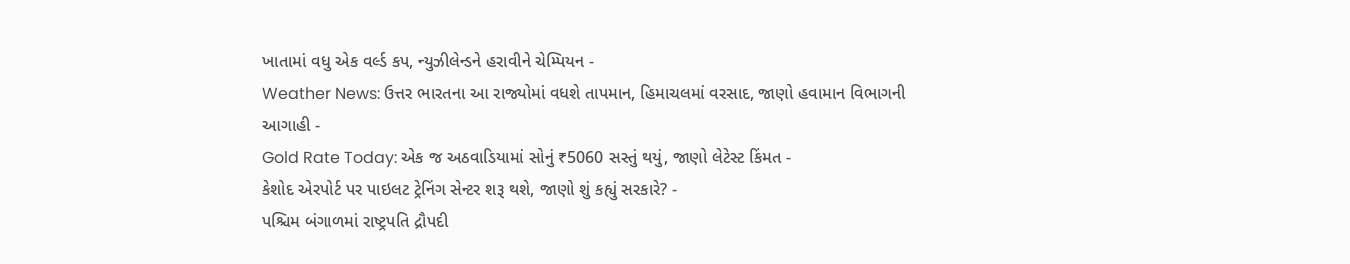ખાતામાં વધુ એક વર્લ્ડ કપ, ન્યુઝીલેન્ડને હરાવીને ચેમ્પિયન -
Weather News: ઉત્તર ભારતના આ રાજ્યોમાં વધશે તાપમાન, હિમાચલમાં વરસાદ, જાણો હવામાન વિભાગની આગાહી -
Gold Rate Today: એક જ અઠવાડિયામાં સોનું ₹5060 સસ્તું થયું, જાણો લેટેસ્ટ કિંમત -
કેશોદ એરપોર્ટ પર પાઇલટ ટ્રેનિંગ સેન્ટર શરૂ થશે, જાણો શું કહ્યું સરકારે? -
પશ્ચિમ બંગાળમાં રાષ્ટ્રપતિ દ્રૌપદી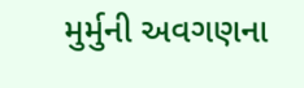મુર્મુની અવગણના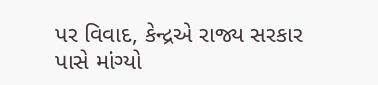પર વિવાદ, કેન્દ્રએ રાજ્ય સરકાર પાસે માંગ્યો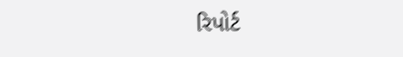રિપોર્ટ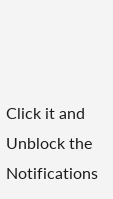Click it and Unblock the Notifications